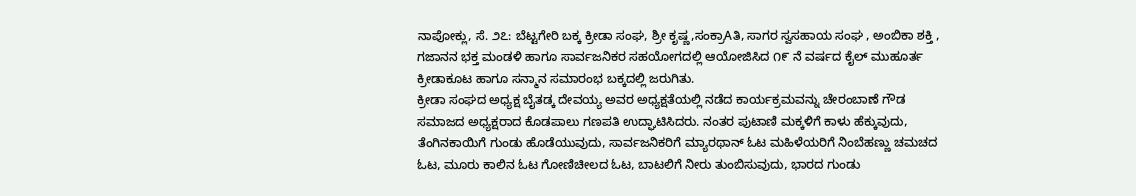ನಾಪೋಕ್ಲು, ಸೆ. ೨೭: ಬೆಟ್ಟಗೇರಿ ಬಕ್ಕ ಕ್ರೀಡಾ ಸಂಘ, ಶ್ರೀ ಕೃಷ್ಣ,ಸಂಕ್ರಾAತಿ, ಸಾಗರ ಸ್ವಸಹಾಯ ಸಂಘ , ಅಂಬಿಕಾ ಶಕ್ತಿ , ಗಜಾನನ ಭಕ್ತ ಮಂಡಳಿ ಹಾಗೂ ಸಾರ್ವಜನಿಕರ ಸಹಯೋಗದಲ್ಲಿ ಆಯೋಜಿಸಿದ ೧೯ ನೆ ವರ್ಷದ ಕೈಲ್ ಮುಹೂರ್ತ ಕ್ರೀಡಾಕೂಟ ಹಾಗೂ ಸನ್ಮಾನ ಸಮಾರಂಭ ಬಕ್ಕದಲ್ಲಿ ಜರುಗಿತು.
ಕ್ರೀಡಾ ಸಂಘದ ಅಧ್ಯಕ್ಷ ಬೈತಡ್ಕ ದೇವಯ್ಯ ಅವರ ಅಧ್ಯಕ್ಷತೆಯಲ್ಲಿ ನಡೆದ ಕಾರ್ಯಕ್ರಮವನ್ನು ಚೇರಂಬಾಣೆ ಗೌಡ ಸಮಾಜದ ಅಧ್ಯಕ್ಷರಾದ ಕೊಡಪಾಲು ಗಣಪತಿ ಉದ್ಘಾಟಿಸಿದರು. ನಂತರ ಪುಟಾಣಿ ಮಕ್ಕಳಿಗೆ ಕಾಳು ಹೆಕ್ಕುವುದು, ತೆಂಗಿನಕಾಯಿಗೆ ಗುಂಡು ಹೊಡೆಯುವುದು, ಸಾರ್ವಜನಿಕರಿಗೆ ಮ್ಯಾರಥಾನ್ ಓಟ ಮಹಿಳೆಯರಿಗೆ ನಿಂಬೆಹಣ್ಣು ಚಮಚದ ಓಟ, ಮೂರು ಕಾಲಿನ ಓಟ ಗೋಣಿಚೀಲದ ಓಟ, ಬಾಟಲಿಗೆ ನೀರು ತುಂಬಿಸುವುದು, ಭಾರದ ಗುಂಡು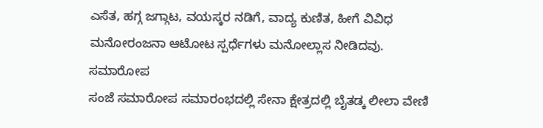ಎಸೆತ, ಹಗ್ಗ ಜಗ್ಗಾಟ, ವಯಸ್ಕರ ನಡಿಗೆ, ವಾದ್ಯ ಕುಣಿತ, ಹೀಗೆ ವಿವಿಧ ಮನೋರಂಜನಾ ಆಟೋಟ ಸ್ಪರ್ಧೆಗಳು ಮನೋಲ್ಲಾಸ ನೀಡಿದವು.
ಸಮಾರೋಪ
ಸಂಜೆ ಸಮಾರೋಪ ಸಮಾರಂಭದಲ್ಲಿ ಸೇನಾ ಕ್ಷೇತ್ರದಲ್ಲಿ ಬೈತಡ್ಕ ಲೀಲಾ ವೇಣಿ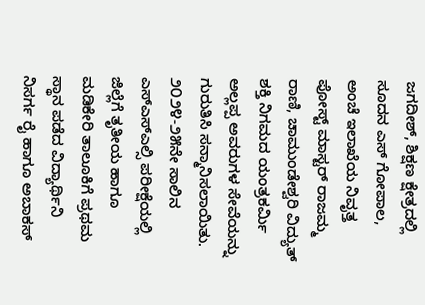ಜಗದೀಶ್, ಶಿಕ್ಷಣ ಕ್ಷೇತ್ರದಲ್ಲಿ ಸೂದನ ಎಸ್ ಗೋಪಾಲ, ಅಂಚೆ ಇಲಾಖೆಯ ನಿವೃತ್ತ ಪೋಸ್ಟ್ ಮಾಸ್ಟರ್ ರಾಜಮ್ಮ ರಾಣಿ, ಚಾಮುಂಡೇಶ್ವರಿ ವಿದ್ಯುತ್ ಶಕ್ತಿ ನಿಗಮದ ಯಂತ್ರಕರ್ಮಿ ಅಲ್ಲಪ್ಪ ಅವರುಗಳ ಸೇವೆಯನ್ನು ಗುರುತಿಸಿ ಸನ್ಮಾನಿಸಲಾಯಿತು. ೨೦೨೪-೨೫ನೇ ಸಾಲಿನ ಎಸ್ಎಸ್ಎಲ್ಸಿ ಪರೀಕ್ಷೆಯಲ್ಲಿ ಜಿಲ್ಲೆಗೆ ತೃತೀಯ ಹಾಗೂ ಮಡಿಕೇರಿ ತಾಲೂಕಿಗೆ ಪ್ರಥಮ ಸ್ಥಾನ ಪಡೆದ ವಿದ್ಯಾರ್ಥಿನಿ ನಿಸರ್ಗ ರೈ ಹಾಗೂ ಅಬಾಕಸ್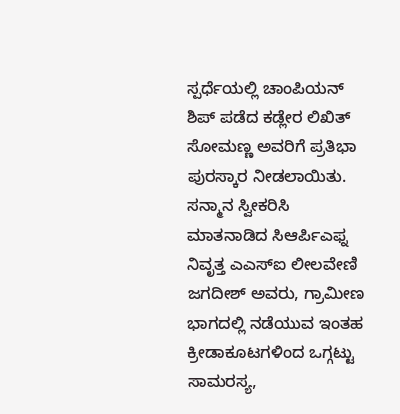ಸ್ಪರ್ಧೆಯಲ್ಲಿ ಚಾಂಪಿಯನ್ ಶಿಪ್ ಪಡೆದ ಕಡ್ಲೇರ ಲಿಖಿತ್ ಸೋಮಣ್ಣ ಅವರಿಗೆ ಪ್ರತಿಭಾ ಪುರಸ್ಕಾರ ನೀಡಲಾಯಿತು.
ಸನ್ಮಾನ ಸ್ವೀಕರಿಸಿ ಮಾತನಾಡಿದ ಸಿಆರ್ಪಿಎಫ್ನ ನಿವೃತ್ತ ಎಎಸ್ಐ ಲೀಲವೇಣಿ ಜಗದೀಶ್ ಅವರು, ಗ್ರಾಮೀಣ ಭಾಗದಲ್ಲಿ ನಡೆಯುವ ಇಂತಹ ಕ್ರೀಡಾಕೂಟಗಳಿಂದ ಒಗ್ಗಟ್ಟು ಸಾಮರಸ್ಯ,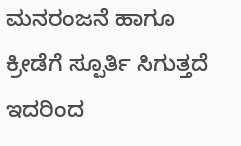ಮನರಂಜನೆ ಹಾಗೂ ಕ್ರೀಡೆಗೆ ಸ್ಪೂರ್ತಿ ಸಿಗುತ್ತದೆ ಇದರಿಂದ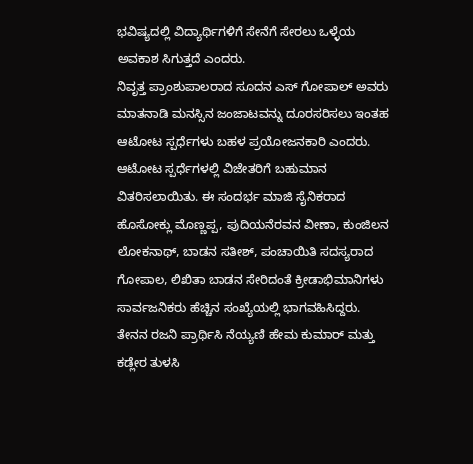ಭವಿಷ್ಯದಲ್ಲಿ ವಿದ್ಯಾರ್ಥಿಗಳಿಗೆ ಸೇನೆಗೆ ಸೇರಲು ಒಳ್ಳೆಯ ಅವಕಾಶ ಸಿಗುತ್ತದೆ ಎಂದರು.
ನಿವೃತ್ತ ಪ್ರಾಂಶುಪಾಲರಾದ ಸೂದನ ಎಸ್ ಗೋಪಾಲ್ ಅವರು ಮಾತನಾಡಿ ಮನಸ್ಸಿನ ಜಂಜಾಟವನ್ನು ದೂರಸರಿಸಲು ಇಂತಹ ಆಟೋಟ ಸ್ಪರ್ಧೆಗಳು ಬಹಳ ಪ್ರಯೋಜನಕಾರಿ ಎಂದರು.
ಆಟೋಟ ಸ್ಪರ್ಧೆಗಳಲ್ಲಿ ವಿಜೇತರಿಗೆ ಬಹುಮಾನ ವಿತರಿಸಲಾಯಿತು. ಈ ಸಂದರ್ಭ ಮಾಜಿ ಸೈನಿಕರಾದ ಹೊಸೋಕ್ಲು ಮೊಣ್ಣಪ್ಪ, ಪುದಿಯನೆರವನ ವೀಣಾ, ಕುಂಜಿಲನ ಲೋಕನಾಥ್, ಬಾಡನ ಸತೀಶ್, ಪಂಚಾಯಿತಿ ಸದಸ್ಯರಾದ ಗೋಪಾಲ, ಲಿಖಿತಾ ಬಾಡನ ಸೇರಿದಂತೆ ಕ್ರೀಡಾಭಿಮಾನಿಗಳು ಸಾರ್ವಜನಿಕರು ಹೆಚ್ಚಿನ ಸಂಖ್ಯೆಯಲ್ಲಿ ಭಾಗವಹಿಸಿದ್ದರು.
ತೇನನ ರಜನಿ ಪ್ರಾರ್ಥಿಸಿ ನೆಯ್ಯಣಿ ಹೇಮ ಕುಮಾರ್ ಮತ್ತು ಕಡ್ಲೇರ ತುಳಸಿ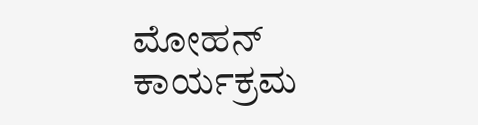ಮೋಹನ್ ಕಾರ್ಯಕ್ರಮ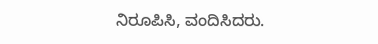ನಿರೂಪಿಸಿ, ವಂದಿಸಿದರು.